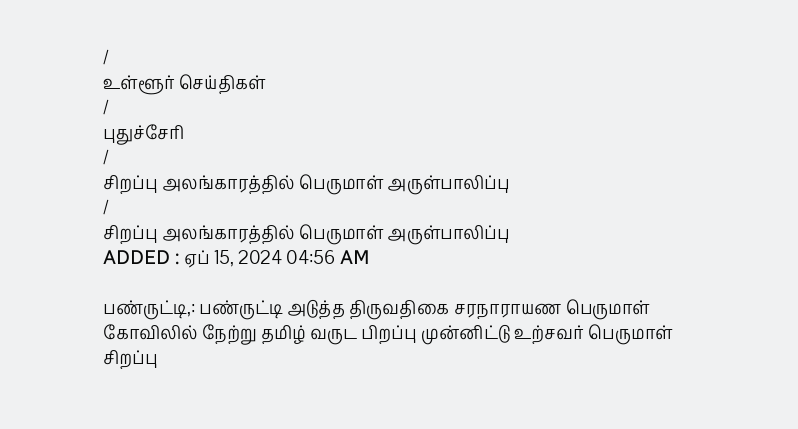/
உள்ளூர் செய்திகள்
/
புதுச்சேரி
/
சிறப்பு அலங்காரத்தில் பெருமாள் அருள்பாலிப்பு
/
சிறப்பு அலங்காரத்தில் பெருமாள் அருள்பாலிப்பு
ADDED : ஏப் 15, 2024 04:56 AM

பண்ருட்டி,: பண்ருட்டி அடுத்த திருவதிகை சரநாராயண பெருமாள் கோவிலில் நேற்று தமிழ் வருட பிறப்பு முன்னிட்டு உற்சவர் பெருமாள் சிறப்பு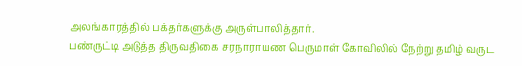அலங்காரத்தில் பக்தர்களுக்கு அருள்பாலித்தார்.
பண்ருட்டி அடுத்த திருவதிகை சரநாராயண பெருமாள் கோவிலில் நேற்று தமிழ் வருட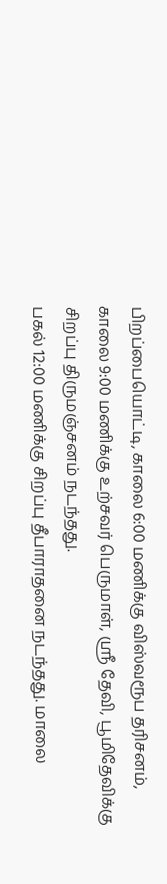பிறப்பையொட்டி, காலை 6:00 மணிக்கு விஸ்வரூப தரிசனம், காலை 9:00 மணிக்கு உற்சவர் பெருமாள், ஸ்ரீ தேவி, பூமிதேவிக்கு சிறப்பு திருமஞ்சனம் நடந்தது.
பகல் 12:00 மணிக்கு சிறப்பு தீபாராதனை நடந்தது. மாலை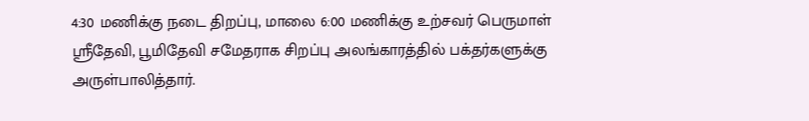4:30 மணிக்கு நடை திறப்பு, மாலை 6:00 மணிக்கு உற்சவர் பெருமாள் ஸ்ரீதேவி, பூமிதேவி சமேதராக சிறப்பு அலங்காரத்தில் பக்தர்களுக்கு அருள்பாலித்தார்.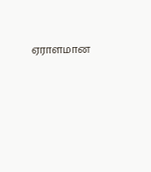ஏராளமான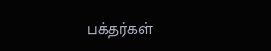பக்தர்கள்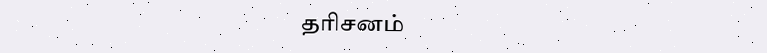தரிசனம்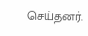செய்தனர்.